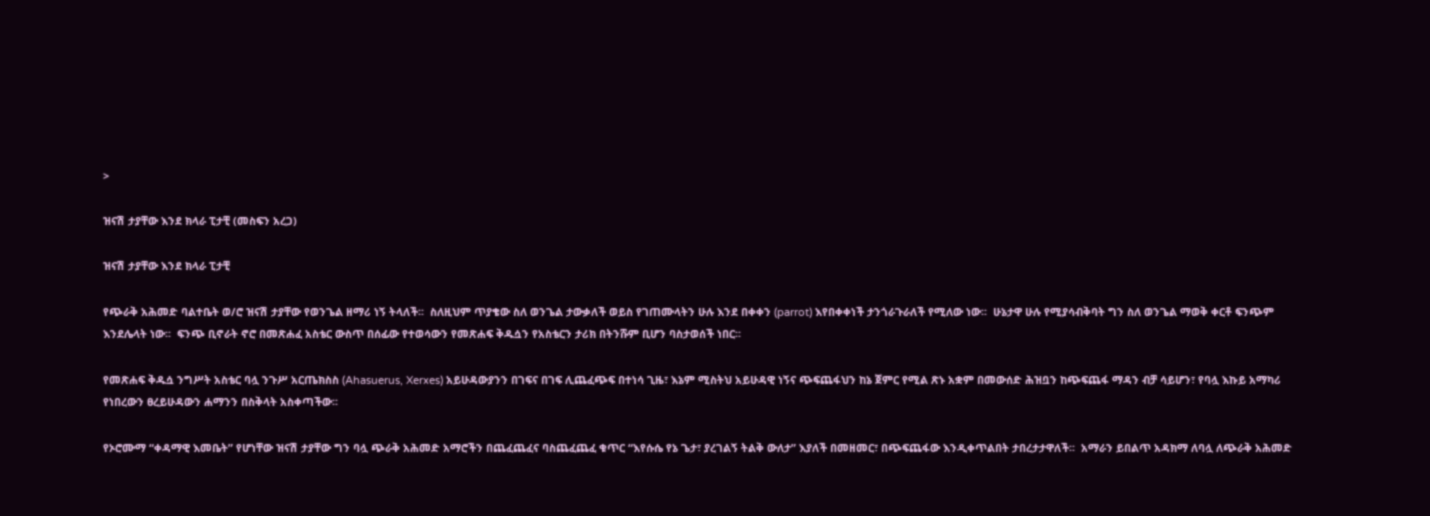>

ዝናሽ ታያቸው እንደ ክላራ ፒታቺ (መስፍን አረጋ)

ዝናሽ ታያቸው እንደ ክላራ ፒታቺ

የጭራቅ አሕመድ ባልተቤት ወ/ሮ ዝናሽ ታያቸው የወንጌል ዘማሪ ነኝ ትላለች፡፡  ስለዚህም ጥያቄው ስለ ወንጌል ታውቃለች ወይስ የገጠሙላትን ሁሉ እንደ በቀቀን (parrot) እየበቀቀነች ታንጎራጉራለች የሚለው ነው፡፡  ሁኔታዋ ሁሉ የሚያሳብቅባት ግን ስለ ወንጌል ማወቅ ቀርቶ ፍንጭም እንደሌላት ነው፡፡  ፍንጭ ቢኖራት ኖሮ በመጽሐፈ አስቴር ውስጥ በሰፊው የተወሳውን የመጽሐፍ ቅዱሷን የአስቴርን ታሪክ በትንሹም ቢሆን ባስታወሰች ነበር፡፡

የመጽሐፍ ቅዱሷ ንግሥት አስቴር ባሏ ንጉሥ አርጤክስስ (Ahasuerus, Xerxes) አይሁዳውያንን በገፍና በገፍ ሊጨፈጭፍ በተነሳ ጊዜ፣ እኔም ሚስትህ አይሁዳዊ ነኝና ጭፍጨፋህን ከኔ ጀምር የሚል ጽኑ አቋም በመውሰድ ሕዝቧን ከጭፍጨፋ ማዳን ብቻ ሳይሆን፣ የባሏ እኩይ አማካሪ የነበረውን ፀረይሁዳውን ሐማንን በስቅላት አስቀጣችው፡፡

የኦሮሙማ “ቀዳማዊ እመቤት” የሆነቸው ዝናሽ ታያቸው ግን ባሏ ጭራቅ አሕመድ አማሮችን በጨፈጨፈና ባስጨፈጨፈ ቁጥር “እየሱሴ የኔ ጌታ፣ ያረገልኝ ትልቅ ውለታ” እያለች በመዘመር፣ በጭፍጨፋው እንዲቀጥልበት ታበረታታዋለች፡፡  አማራን ይበልጥ አዳክማ ለባሏ ለጭራቅ አሕመድ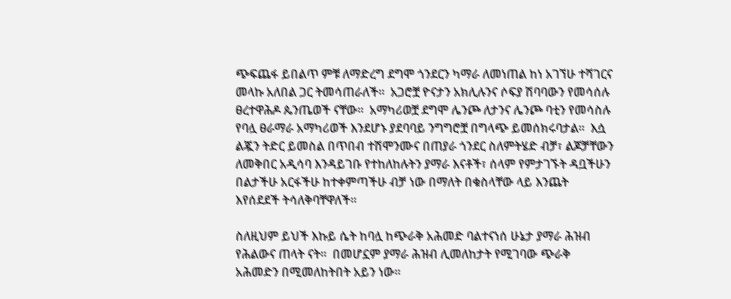ጭፍጨፋ ይበልጥ ምቹ ለማድረግ ደግሞ ጎንደርን ካማራ ለመነጠል ከነ አገኘሁ ተሻገርና መላኩ አለበል ጋር ትመሳጠራለች፡፡  አጋሮቿ ዮናታን አክሊሉንና ሶፍያ ሽባባውን የመሳሰሉ ፀረተዋሕዶ ጴንጤወች ናቸው፡፡  አማካሪወቿ ደግሞ ሌንጮ ለታንና ሌንጮ ባቲን የመሳስሉ የባሏ ፀራማራ አማካሪወች እንደሆኑ ያደባባይ ንግግሮቿ በግላጭ ይመሰክሩባታል፡፡  እሷ ልጇን ትድር ይመስል በጥበብ ተሽሞንሙና በጠያራ ጎንደር ስለምትሄድ ብቻ፣ ልጆቻቸውን ለመቅበር አዲሳባ እንዳይገቡ የተከለከሉትን ያማራ እናቶች፣ ሰላም የምታገኙት ዳቧችሁን በልታችሁ አርፋችሁ ከተቀምጣችሁ ብቻ ነው በማለት በቁስላቸው ላይ እንጨት እየሰደደች ትሳለቅባቸዋለች፡፡

ስለዚህም ይህች እኩይ ሴት ከባሏ ከጭራቅ አሕመድ ባልተናነሰ ሁኔታ ያማራ ሕዝብ የሕልውና ጠላት ናት፡፡  በመሆኗም ያማራ ሕዝብ ሊመለከታት የሚገባው ጭራቅ አሕመድን በሚመለከትበት አይን ነው፡፡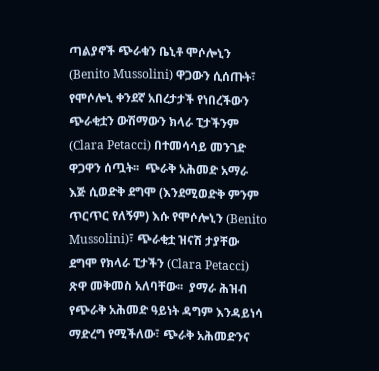ጣልያኖች ጭራቁን ቤኒቶ ሞሶሎኒን (Benito Mussolini) ዋጋውን ሲሰጡት፣ የሞሶሎኒ ቀንደኛ አበረታታች የነበረችውን ጭራቂቷን ውሽማውን ክላራ ፒታችንም (Clara Petacci) በተመሳሳይ መንገድ ዋጋዋን ሰጧት፡፡  ጭራቅ አሕመድ አማራ እጅ ሲወድቅ ደግሞ (እንደሚወድቅ ምንም ጥርጥር የለኝም) እሱ የሞሶሎኒን (Benito Mussolini)፣ ጭራቂቷ ዝናሽ ታያቸው ደግሞ የክላራ ፒታችን (Clara Petacci) ጽዋ መቅመስ አለባቸው፡፡  ያማራ ሕዝብ የጭራቅ አሕመድ ዓይነት ዳግም እንዳይነሳ ማድረግ የሚችለው፣ ጭራቅ አሕመድንና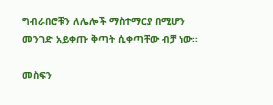ግብራበሮቹን ለሌሎች ማስተማርያ በሚሆን መንገድ አይቀጡ ቅጣት ሲቀጣቸው ብቻ ነው፡፡

መስፍን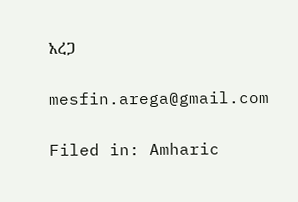አረጋ

mesfin.arega@gmail.com

Filed in: Amharic